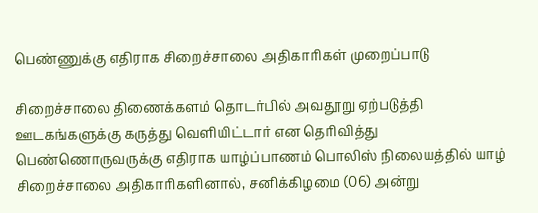பெண்ணுக்கு எதிராக சிறைச்சாலை அதிகாரிகள் முறைப்பாடு

சிறைச்சாலை திணைக்களம் தொடர்பில் அவதூறு ஏற்படுத்தி ஊடகங்களுக்கு கருத்து வெளியிட்டார் என தெரிவித்து பெண்ணொருவருக்கு எதிராக யாழ்ப்பாணம் பொலிஸ் நிலையத்தில் யாழ் சிறைச்சாலை அதிகாரிகளினால், சனிக்கிழமை (06) அன்று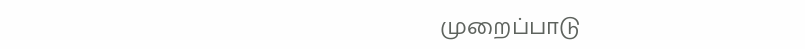முறைப்பாடு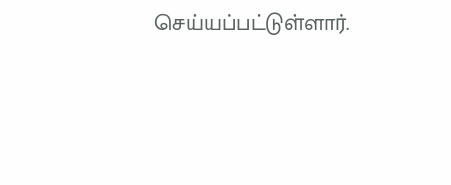செய்யப்பட்டுள்ளார்.